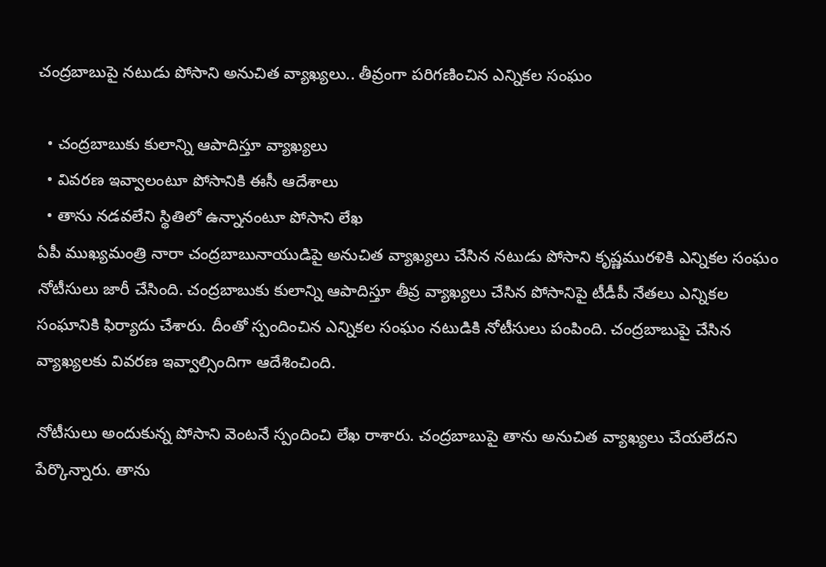చంద్రబాబుపై నటుడు పోసాని అనుచిత వ్యాఖ్యలు.. తీవ్రంగా పరిగణించిన ఎన్నికల సంఘం

  • చంద్రబాబుకు కులాన్ని ఆపాదిస్తూ వ్యాఖ్యలు
  • వివరణ ఇవ్వాలంటూ పోసానికి ఈసీ ఆదేశాలు
  • తాను నడవలేని స్థితిలో ఉన్నానంటూ పోసాని లేఖ
ఏపీ ముఖ్యమంత్రి నారా చంద్రబాబునాయుడిపై అనుచిత వ్యాఖ్యలు చేసిన నటుడు పోసాని కృష్ణమురళికి ఎన్నికల సంఘం నోటీసులు జారీ చేసింది. చంద్రబాబుకు కులాన్ని ఆపాదిస్తూ తీవ్ర వ్యాఖ్యలు చేసిన పోసానిపై టీడీపీ నేతలు ఎన్నికల సంఘానికి ఫిర్యాదు చేశారు. దీంతో స్పందించిన ఎన్నికల సంఘం నటుడికి నోటీసులు పంపింది. చంద్రబాబుపై చేసిన వ్యాఖ్యలకు వివరణ ఇవ్వాల్సిందిగా ఆదేశించింది.

నోటీసులు అందుకున్న పోసాని వెంటనే స్పందించి లేఖ రాశారు. చంద్రబాబుపై తాను అనుచిత వ్యాఖ్యలు చేయలేదని పేర్కొన్నారు. తాను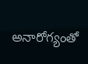అనారోగ్యంతో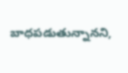బాధపడుతున్నానని,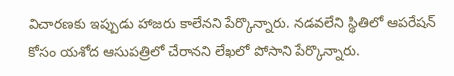విచారణకు ఇప్పుడు హాజరు కాలేనని పేర్కొన్నారు. నడవలేని స్థితిలో ఆపరేషన్ కోసం యశోద ఆసుపత్రిలో చేరానని లేఖలో పోసాని పేర్కొన్నారు.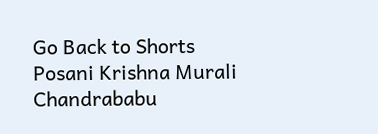Go Back to Shorts
Posani Krishna Murali
Chandrababu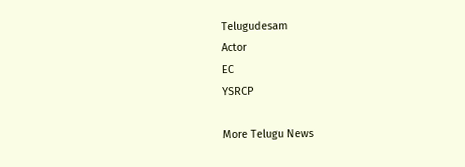Telugudesam
Actor
EC
YSRCP

More Telugu News